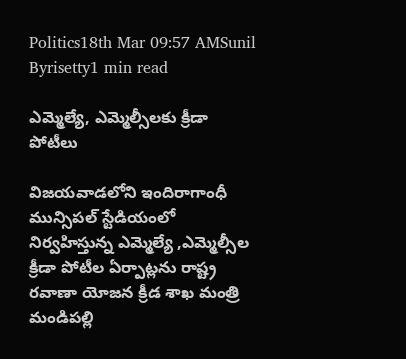Politics18th Mar 09:57 AMSunil Byrisetty1 min read

ఎమ్మెల్యే, ఎమ్మెల్సీలకు క్రీడా పోటీలు

విజయవాడలోని ఇందిరాగాంధీ మున్సిపల్ స్టేడియంలో నిర్వహిస్తున్న ఎమ్మెల్యే ,ఎమ్మెల్సీల క్రీడా పోటీల ఏర్పాట్లను రాష్ట్ర రవాణా యోజన క్రీడ శాఖ మంత్రి మండిపల్లి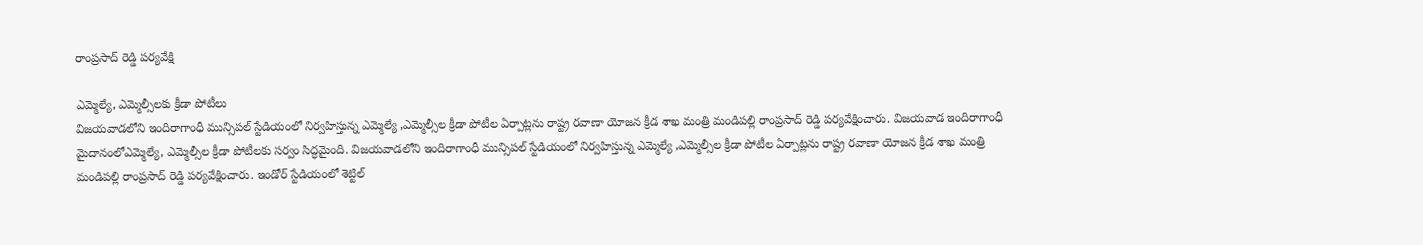రాంప్రసాద్ రెడ్డి పర్యవేక్షి

ఎమ్మెల్యే, ఎమ్మెల్సీలకు క్రీడా పోటీలు
విజయవాడలోని ఇందిరాగాంధీ మున్సిపల్ స్టేడియంలో నిర్వహిస్తున్న ఎమ్మెల్యే ,ఎమ్మెల్సీల క్రీడా పోటీల ఏర్పాట్లను రాష్ట్ర రవాణా యోజన క్రీడ శాఖ మంత్రి మండిపల్లి రాంప్రసాద్ రెడ్డి పర్యవేక్షించారు. విజయవాడ ఇందిరాగాంధీ మైదానంలోఎమ్మెల్యే, ఎమ్మెల్సీల క్రీడా పోటీలకు సర్వం సిద్ధమైంది. విజయవాడలోని ఇందిరాగాంధీ మున్సిపల్ స్టేడియంలో నిర్వహిస్తున్న ఎమ్మెల్యే ,ఎమ్మెల్సీల క్రీడా పోటీల ఏర్పాట్లను రాష్ట్ర రవాణా యోజన క్రీడ శాఖ మంత్రి మండిపల్లి రాంప్రసాద్ రెడ్డి పర్యవేక్షించారు. ఇండోర్ స్టేడియంలో శెట్టిల్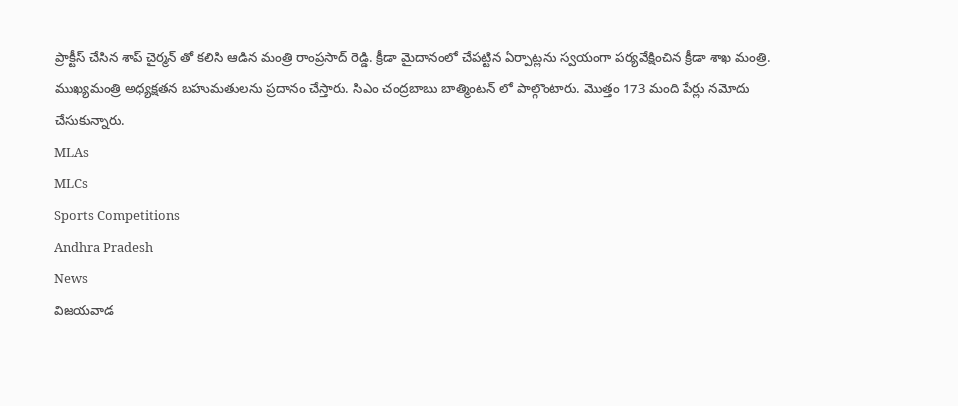ప్రాక్టీస్ చేసిన శాప్ చైర్మన్ తో కలిసి ఆడిన మంత్రి రాంప్రసాద్ రెడ్డి. క్రీడా మైదానంలో చేపట్టిన ఏర్పాట్లను స్వయంగా పర్యవేక్షించిన క్రీడా శాఖ మంత్రి. ముఖ్యమంత్రి అధ్యక్షతన బహుమతులను ప్రదానం చేస్తారు. సిఎం చంద్రబాబు బాత్మింటన్ లో పాల్గొంటారు. మొత్తం 173 మంది పేర్లు నమోదు చేసుకున్నారు.
MLAs
MLCs
Sports Competitions
Andhra Pradesh
News
విజయవాడ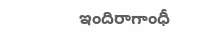ఇందిరాగాంధీ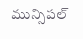మున్సిపల్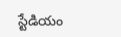స్టేడియం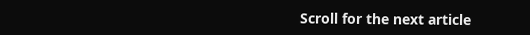Scroll for the next article